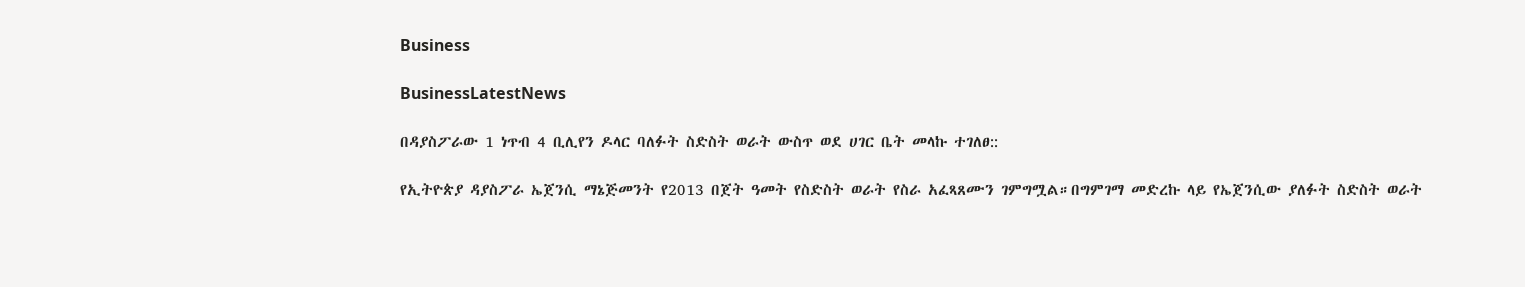Business

BusinessLatestNews

በዳያስፖራው 1 ነጥብ 4 ቢሊየን ዶላር ባለፉት ስድስት ወራት ውስጥ ወደ ሀገር ቤት መላኩ ተገለፀ::

የኢትዮጵያ ዳያስፖራ ኤጀንሲ ማኔጅመንት የ2013 በጀት ዓመት የስድስት ወራት የስራ አፈጻጸሙን ገምግሟል።በግምገማ መድረኩ ላይ የኤጀንሲው ያለፉት ስድስት ወራት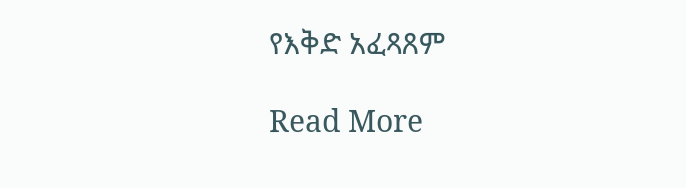የእቅድ አፈጻጸም

Read More